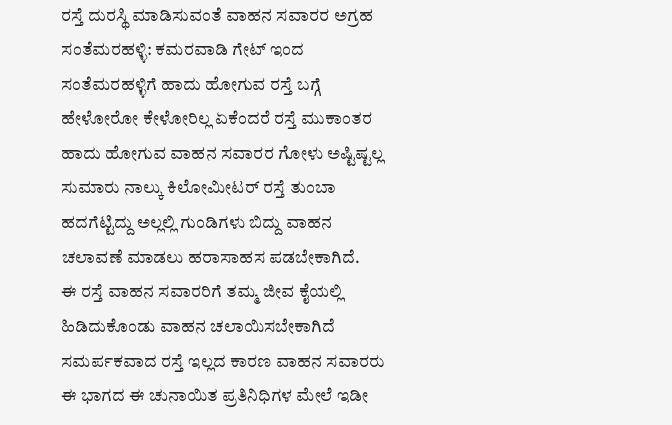ರಸ್ತೆ ದುರಸ್ಥಿ ಮಾಡಿಸುವಂತೆ ವಾಹನ ಸವಾರರ ಅಗ್ರಹ
ಸಂತೆಮರಹಳ್ಳಿ: ಕಮರವಾಡಿ ಗೇಟ್ ಇಂದ ಸಂತೆಮರಹಳ್ಳಿಗೆ ಹಾದು ಹೋಗುವ ರಸ್ತೆ ಬಗ್ಗೆ ಹೇಳೋರೋ ಕೇಳೋರಿಲ್ಲ ಏಕೆಂದರೆ ರಸ್ತೆ ಮುಕಾಂತರ ಹಾದು ಹೋಗುವ ವಾಹನ ಸವಾರರ ಗೋಳು ಅಷ್ಟಿಷ್ಟಲ್ಲ ಸುಮಾರು ನಾಲ್ಕು ಕಿಲೋಮೀಟರ್ ರಸ್ತೆ ತುಂಬಾ ಹದಗೆಟ್ಟಿದ್ದು ಅಲ್ಲಲ್ಲಿ ಗುಂಡಿಗಳು ಬಿದ್ದು ವಾಹನ ಚಲಾವಣೆ ಮಾಡಲು ಹರಾಸಾಹಸ ಪಡಬೇಕಾಗಿದೆ.
ಈ ರಸ್ತೆ ವಾಹನ ಸವಾರರಿಗೆ ತಮ್ಮ ಜೀವ ಕೈಯಲ್ಲಿ ಹಿಡಿದುಕೊಂಡು ವಾಹನ ಚಲಾಯಿಸಬೇಕಾಗಿದೆ ಸಮರ್ಪಕವಾದ ರಸ್ತೆ ಇಲ್ಲದ ಕಾರಣ ವಾಹನ ಸವಾರರು ಈ ಭಾಗದ ಈ ಚುನಾಯಿತ ಪ್ರತಿನಿಧಿಗಳ ಮೇಲೆ ಇಡೀ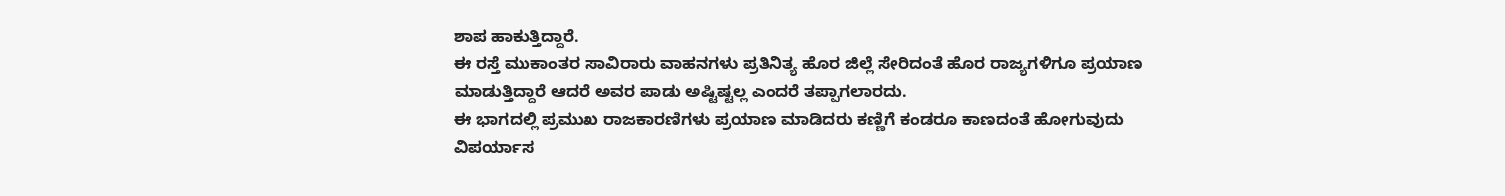ಶಾಪ ಹಾಕುತ್ತಿದ್ದಾರೆ.
ಈ ರಸ್ತೆ ಮುಕಾಂತರ ಸಾವಿರಾರು ವಾಹನಗಳು ಪ್ರತಿನಿತ್ಯ ಹೊರ ಜಿಲ್ಲೆ ಸೇರಿದಂತೆ ಹೊರ ರಾಜ್ಯಗಳಿಗೂ ಪ್ರಯಾಣ ಮಾಡುತ್ತಿದ್ದಾರೆ ಆದರೆ ಅವರ ಪಾಡು ಅಷ್ಟಿಷ್ಟಲ್ಲ ಎಂದರೆ ತಪ್ಪಾಗಲಾರದು.
ಈ ಭಾಗದಲ್ಲಿ ಪ್ರಮುಖ ರಾಜಕಾರಣಿಗಳು ಪ್ರಯಾಣ ಮಾಡಿದರು ಕಣ್ಣಿಗೆ ಕಂಡರೂ ಕಾಣದಂತೆ ಹೋಗುವುದು ವಿಪರ್ಯಾಸ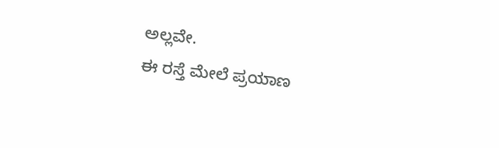ಅಲ್ಲವೇ.
ಈ ರಸ್ತೆ ಮೇಲೆ ಪ್ರಯಾಣ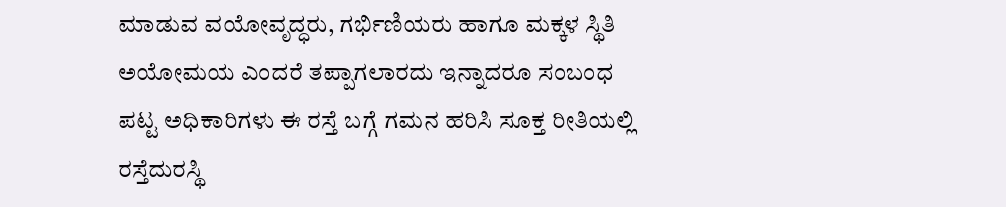ಮಾಡುವ ವಯೋವೃದ್ಧರು, ಗರ್ಭಿಣಿಯರು ಹಾಗೂ ಮಕ್ಕಳ ಸ್ಥಿತಿ ಅಯೋಮಯ ಎಂದರೆ ತಪ್ಪಾಗಲಾರದು ಇನ್ನಾದರೂ ಸಂಬಂಧ ಪಟ್ಟ ಅಧಿಕಾರಿಗಳು ಈ ರಸ್ತೆ ಬಗ್ಗೆ ಗಮನ ಹರಿಸಿ ಸೂಕ್ತ ರೀತಿಯಲ್ಲಿ ರಸ್ತೆದುರಸ್ಥಿ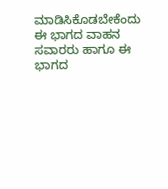ಮಾಡಿಸಿಕೊಡಬೇಕೆಂದು ಈ ಭಾಗದ ವಾಹನ ಸವಾರರು ಹಾಗೂ ಈ ಭಾಗದ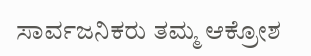ಸಾರ್ವಜನಿಕರು ತಮ್ಮ ಆಕ್ರೋಶ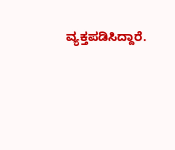ವ್ಯಕ್ತಪಡಿಸಿದ್ದಾರೆ.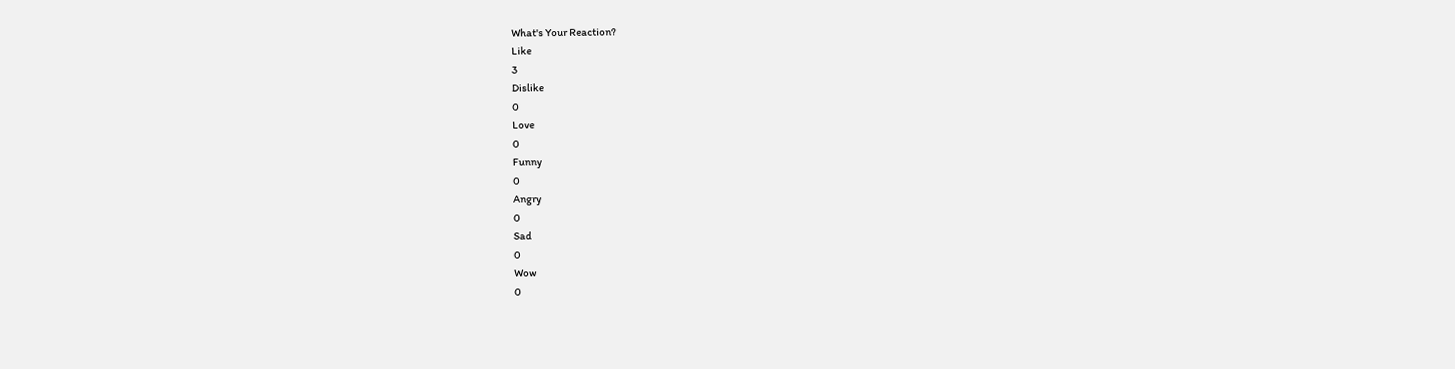What's Your Reaction?
Like
3
Dislike
0
Love
0
Funny
0
Angry
0
Sad
0
Wow
0